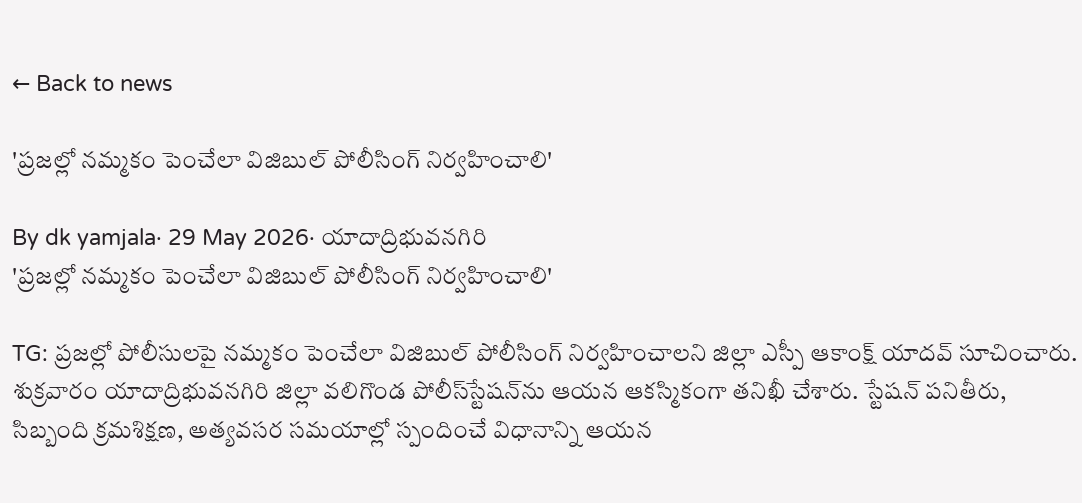← Back to news

'ప్రజల్లో నమ్మకం పెంచేలా విజిబుల్ పోలీసింగ్ నిర్వహించాలి'

By dk yamjala· 29 May 2026· యాదాద్రిభువనగిరి
'ప్రజల్లో నమ్మకం పెంచేలా విజిబుల్ పోలీసింగ్ నిర్వహించాలి'

TG: ప్రజల్లో పోలీసులపై నమ్మకం పెంచేలా విజిబుల్ పోలీసింగ్ నిర్వహించాలని జిల్లా ఎస్పీ ఆకాంక్ష్ యాదవ్ సూచించారు. శుక్రవారం యాదాద్రిభువనగిరి జిల్లా వలిగొండ పోలీస్‌స్టేషన్‌ను ఆయన ఆకస్మికంగా తనిఖీ చేశారు. స్టేషన్ పనితీరు, సిబ్బంది క్రమశిక్షణ, అత్యవసర సమయాల్లో స్పందించే విధానాన్ని ఆయన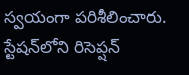స్వయంగా పరిశీలించారు. స్టేషన్‌లోని రిసెప్షన్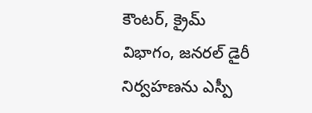కౌంటర్, క్రైమ్ విభాగం, జనరల్ డైరీ నిర్వహణను ఎస్పీ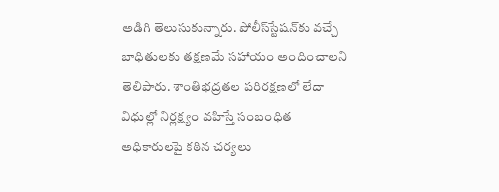అడిగి తెలుసుకున్నారు. పోలీస్‌స్టేషన్‌కు వచ్చే బాధితులకు తక్షణమే సహాయం అందించాలని తెలిపారు. శాంతిభద్రతల పరిరక్షణలో లేదా విధుల్లో నిర్లక్ష్యం వహిస్తే సంబంధిత అధికారులపై కఠిన చర్యలు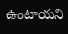ఉంటాయని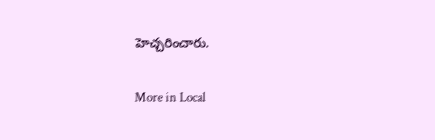హెచ్చరించారు.

More in Local